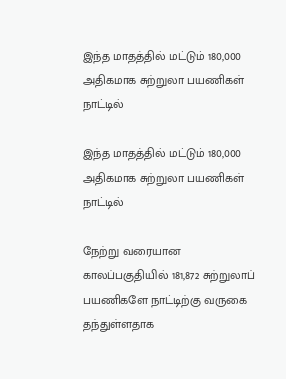இந்த மாதத்தில் மட்டும் 180,000 அதிகமாக சுற்றுலா பயணிகள் நாட்டில்

இந்த மாதத்தில் மட்டும் 180,000 அதிகமாக சுற்றுலா பயணிகள் நாட்டில்

நேற்று வரையான காலப்பகுதியில் 181,872 சுற்றுலாப் பயணிகளே நாட்டிற்கு வருகை தந்துள்ளதாக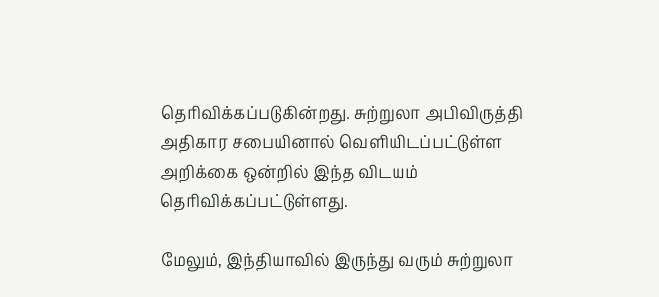தெரிவிக்கப்படுகின்றது. சுற்றுலா அபிவிருத்தி அதிகார சபையினால் வெளியிடப்பட்டுள்ள அறிக்கை ஒன்றில் இந்த விடயம் தெரிவிக்கப்பட்டுள்ளது.

மேலும், இந்தியாவில் இருந்து வரும் சுற்றுலா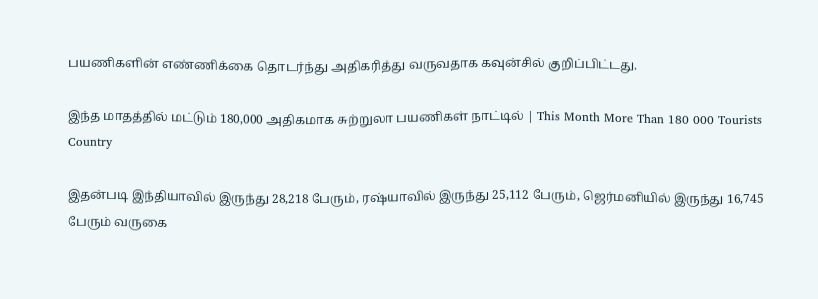பயணிகளின் எண்ணிக்கை தொடர்ந்து அதிகரித்து வருவதாக கவுன்சில் குறிப்பிட்டது.

இந்த மாதத்தில் மட்டும் 180,000 அதிகமாக சுற்றுலா பயணிகள் நாட்டில் | This Month More Than 180 000 Tourists Country

இதன்படி இந்தியாவில் இருந்து 28,218 பேரும், ரஷ்யாவில் இருந்து 25,112 பேரும், ஜெர்மனியில் இருந்து 16,745 பேரும் வருகை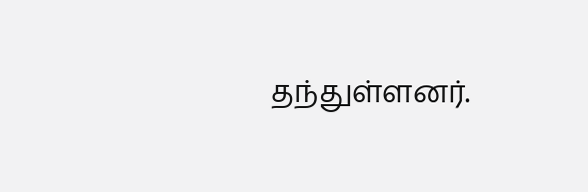தந்துள்ளனர்.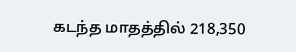கடந்த மாதத்தில் 218,350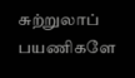சுற்றுலாப் பயணிகளே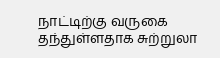நாட்டிற்கு வருகை தந்துள்ளதாக சுற்றுலா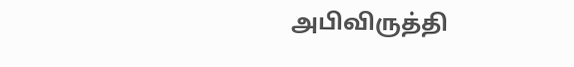அபிவிருத்தி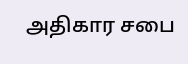அதிகார சபை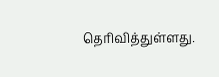தெரிவித்துள்ளது.